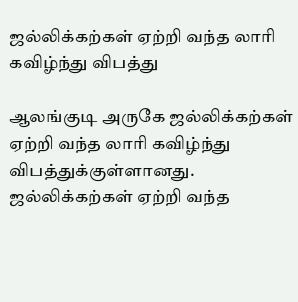ஜல்லிக்கற்கள் ஏற்றி வந்த லாரி கவிழ்ந்து விபத்து

ஆலங்குடி அருகே ஜல்லிக்கற்கள் ஏற்றி வந்த லாரி கவிழ்ந்து விபத்துக்குள்ளானது.
ஜல்லிக்கற்கள் ஏற்றி வந்த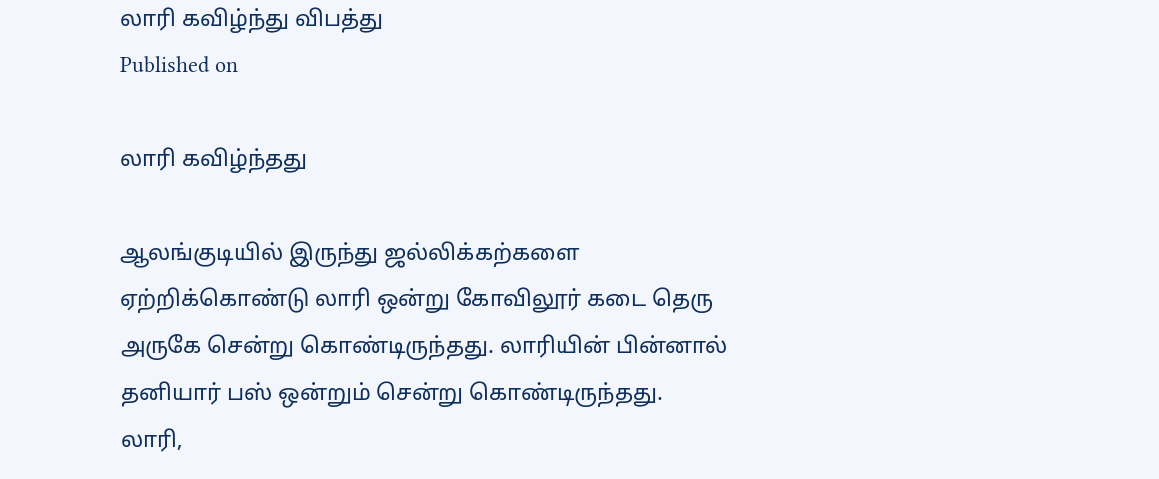லாரி கவிழ்ந்து விபத்து
Published on

லாரி கவிழ்ந்தது

ஆலங்குடியில் இருந்து ஜல்லிக்கற்களை ஏற்றிக்கொண்டு லாரி ஒன்று கோவிலூர் கடை தெரு அருகே சென்று கொண்டிருந்தது. லாரியின் பின்னால் தனியார் பஸ் ஒன்றும் சென்று கொண்டிருந்தது. லாரி,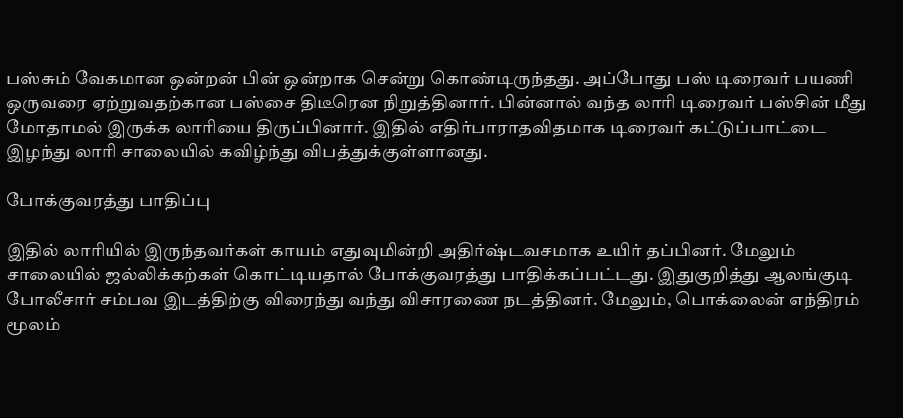பஸ்சும் வேகமான ஒன்றன் பின் ஒன்றாக சென்று கொண்டிருந்தது. அப்போது பஸ் டிரைவர் பயணி ஒருவரை ஏற்றுவதற்கான பஸ்சை திடீரென நிறுத்தினார். பின்னால் வந்த லாரி டிரைவர் பஸ்சின் மீது மோதாமல் இருக்க லாரியை திருப்பினார். இதில் எதிர்பாராதவிதமாக டிரைவர் கட்டுப்பாட்டை இழந்து லாரி சாலையில் கவிழ்ந்து விபத்துக்குள்ளானது.

போக்குவரத்து பாதிப்பு

இதில் லாரியில் இருந்தவர்கள் காயம் எதுவுமின்றி அதிர்ஷ்டவசமாக உயிர் தப்பினர். மேலும் சாலையில் ஜல்லிக்கற்கள் கொட்டியதால் போக்குவரத்து பாதிக்கப்பட்டது. இதுகுறித்து ஆலங்குடி போலீசார் சம்பவ இடத்திற்கு விரைந்து வந்து விசாரணை நடத்தினர். மேலும், பொக்லைன் எந்திரம் மூலம்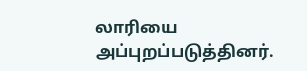லாரியை அப்புறப்படுத்தினர்.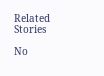Related Stories

No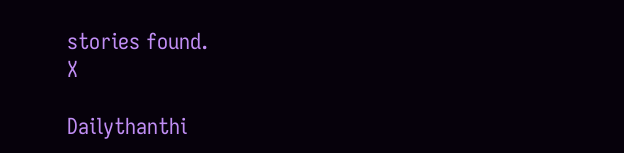stories found.
X

Dailythanthi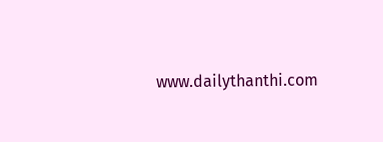www.dailythanthi.com